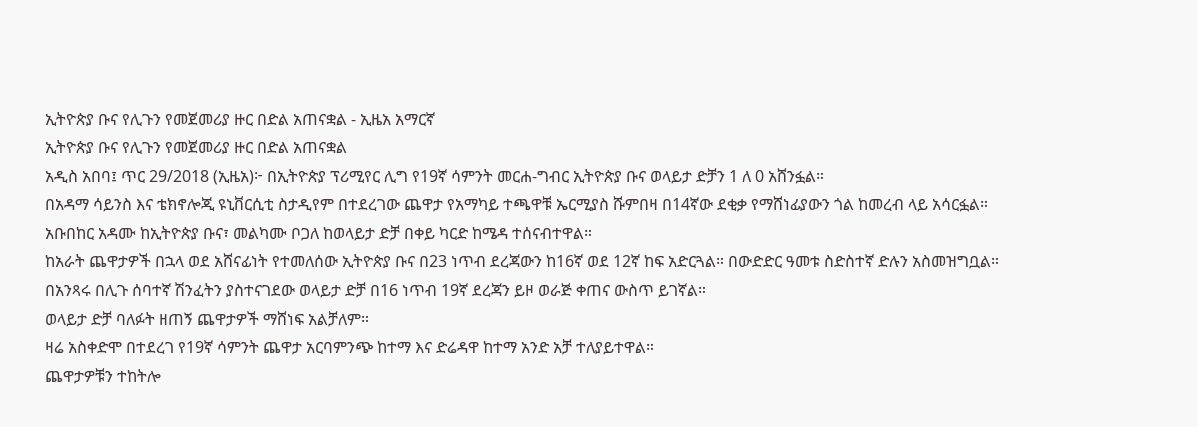ኢትዮጵያ ቡና የሊጉን የመጀመሪያ ዙር በድል አጠናቋል - ኢዜአ አማርኛ
ኢትዮጵያ ቡና የሊጉን የመጀመሪያ ዙር በድል አጠናቋል
አዲስ አበባ፤ ጥር 29/2018 (ኢዜአ)፦ በኢትዮጵያ ፕሪሚየር ሊግ የ19ኛ ሳምንት መርሐ-ግብር ኢትዮጵያ ቡና ወላይታ ድቻን 1 ለ 0 አሸንፏል።
በአዳማ ሳይንስ እና ቴክኖሎጂ ዩኒቨርሲቲ ስታዲየም በተደረገው ጨዋታ የአማካይ ተጫዋቹ ኤርሚያስ ሹምበዛ በ14ኛው ደቂቃ የማሸነፊያውን ጎል ከመረብ ላይ አሳርፏል።
አቡበከር አዳሙ ከኢትዮጵያ ቡና፣ መልካሙ ቦጋለ ከወላይታ ድቻ በቀይ ካርድ ከሜዳ ተሰናብተዋል።
ከአራት ጨዋታዎች በኋላ ወደ አሸናፊነት የተመለሰው ኢትዮጵያ ቡና በ23 ነጥብ ደረጃውን ከ16ኛ ወደ 12ኛ ከፍ አድርጓል። በውድድር ዓመቱ ስድስተኛ ድሉን አስመዝግቧል።
በአንጻሩ በሊጉ ሰባተኛ ሽንፈትን ያስተናገደው ወላይታ ድቻ በ16 ነጥብ 19ኛ ደረጃን ይዞ ወራጅ ቀጠና ውስጥ ይገኛል።
ወላይታ ድቻ ባለፉት ዘጠኝ ጨዋታዎች ማሸነፍ አልቻለም።
ዛሬ አስቀድሞ በተደረገ የ19ኛ ሳምንት ጨዋታ አርባምንጭ ከተማ እና ድሬዳዋ ከተማ አንድ አቻ ተለያይተዋል።
ጨዋታዎቹን ተከትሎ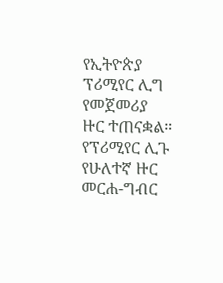የኢትዮጵያ ፕሪሚየር ሊግ የመጀመሪያ ዙር ተጠናቋል።
የፕሪሚየር ሊጉ የሁለተኛ ዙር መርሐ-ግብር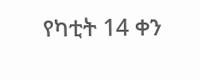የካቲት 14 ቀን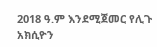2018 ዓ.ም እንደሚጀመር የሊጉ አክሲዮን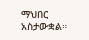ማህበር አስታውቋል።